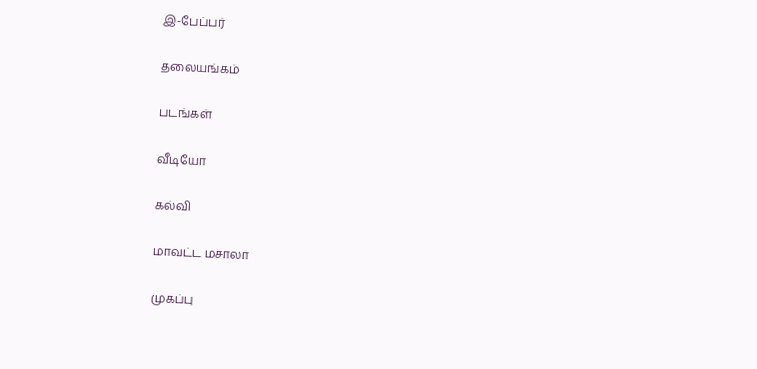இ-பேப்பர்

தலையங்கம்

படங்கள்

வீடியோ

கல்வி

மாவட்ட மசாலா

முகப்பு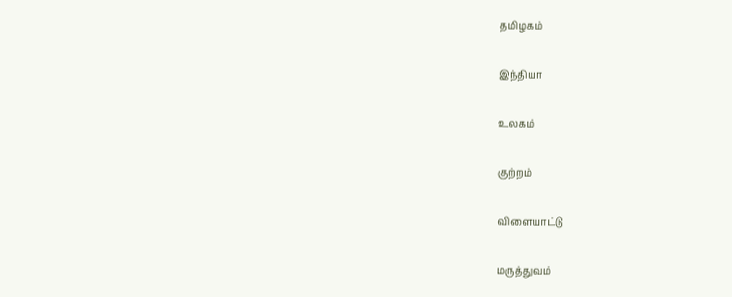தமிழகம்

இந்தியா

உலகம்

குற்றம்

விளையாட்டு

மருத்துவம்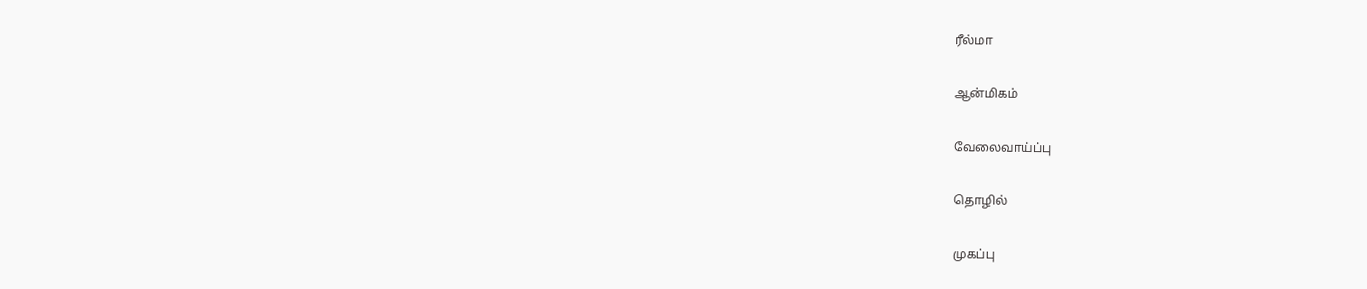ரீல்மா

ஆன்மிகம்

வேலைவாய்ப்பு

தொழில்

முகப்பு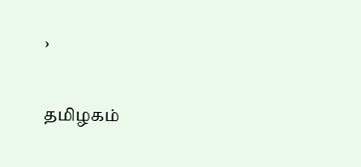›

தமிழகம்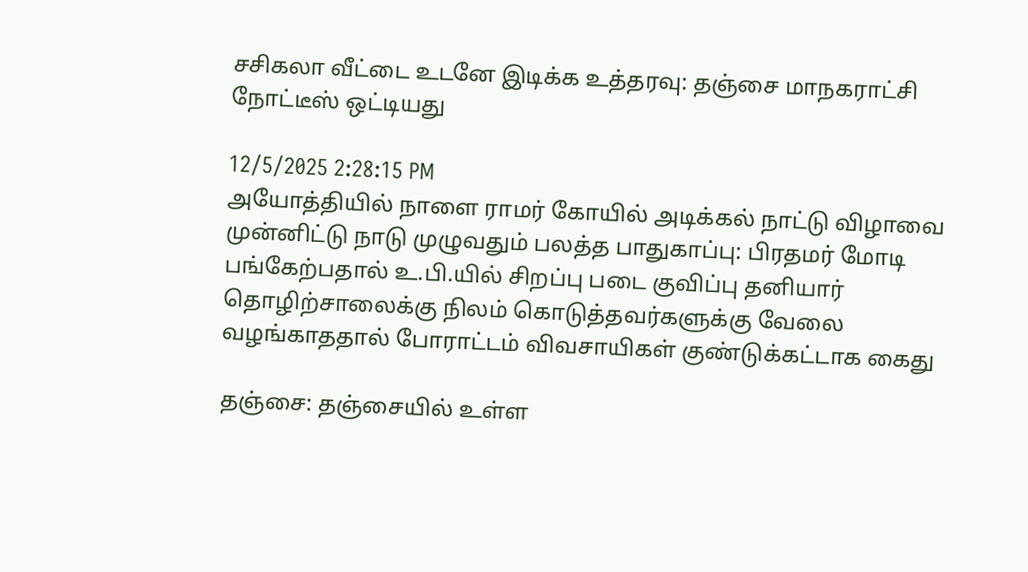சசிகலா வீட்டை உடனே இடிக்க உத்தரவு: தஞ்சை மாநகராட்சி நோட்டீஸ் ஒட்டியது

12/5/2025 2:28:15 PM
அயோத்தியில் நாளை ராமர் கோயில் அடிக்கல் நாட்டு விழாவை முன்னிட்டு நாடு முழுவதும் பலத்த பாதுகாப்பு: பிரதமர் மோடி பங்கேற்பதால் உ.பி.யில் சிறப்பு படை குவிப்பு தனியார் தொழிற்சாலைக்கு நிலம் கொடுத்தவர்களுக்கு வேலை வழங்காததால் போராட்டம் விவசாயிகள் குண்டுக்கட்டாக கைது

தஞ்சை: தஞ்சையில் உள்ள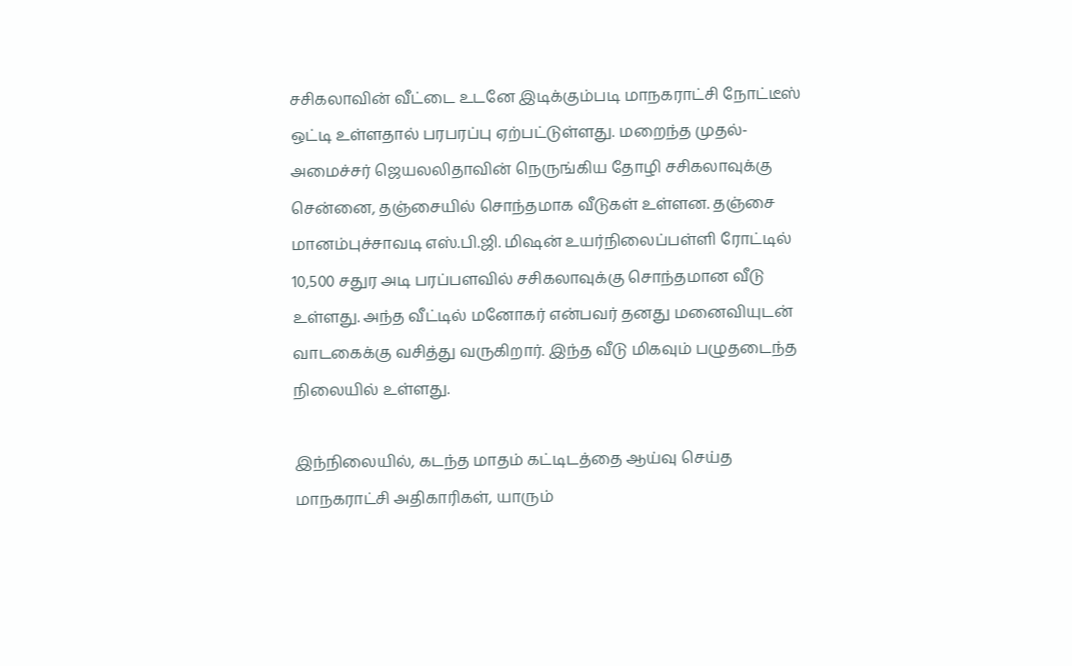சசிகலாவின் வீட்டை உடனே இடிக்கும்படி மாநகராட்சி நோட்டீஸ் ஒட்டி உள்ளதால் பரபரப்பு ஏற்பட்டுள்ளது. மறைந்த முதல்-அமைச்சர் ஜெயலலிதாவின் நெருங்கிய தோழி சசிகலாவுக்கு சென்னை, தஞ்சையில் சொந்தமாக வீடுகள் உள்ளன. தஞ்சை மானம்புச்சாவடி எஸ்.பி.ஜி. மிஷன் உயர்நிலைப்பள்ளி ரோட்டில் 10,500 சதுர அடி பரப்பளவில் சசிகலாவுக்கு சொந்தமான வீடு உள்ளது. அந்த வீட்டில் மனோகர் என்பவர் தனது மனைவியுடன் வாடகைக்கு வசித்து வருகிறார். இந்த வீடு மிகவும் பழுதடைந்த நிலையில் உள்ளது.

இந்நிலையில், கடந்த மாதம் கட்டிடத்தை ஆய்வு செய்த மாநகராட்சி அதிகாரிகள், யாரும்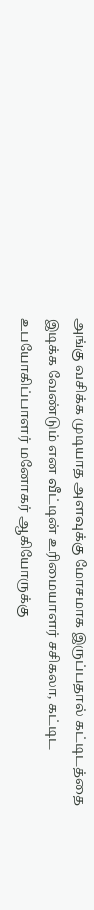அங்கு வசிக்க முடியாத அளவுக்கு மோசமாக இருப்பதால் கட்டிடத்தை இடிக்க வேண்டும் என வீட்டின் உரிமையாளர் சசிகலா, கட்டிட உபயோகிப்பாளர் மனோகர் ஆகியோருக்கு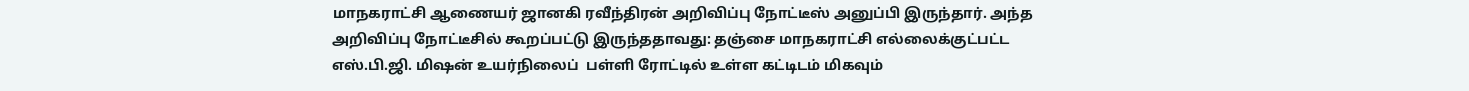மாநகராட்சி ஆணையர் ஜானகி ரவீந்திரன் அறிவிப்பு நோட்டீஸ் அனுப்பி இருந்தார். அந்த அறிவிப்பு நோட்டீசில் கூறப்பட்டு இருந்ததாவது: தஞ்சை மாநகராட்சி எல்லைக்குட்பட்ட எஸ்.பி.ஜி. மிஷன் உயர்நிலைப்  பள்ளி ரோட்டில் உள்ள கட்டிடம் மிகவும்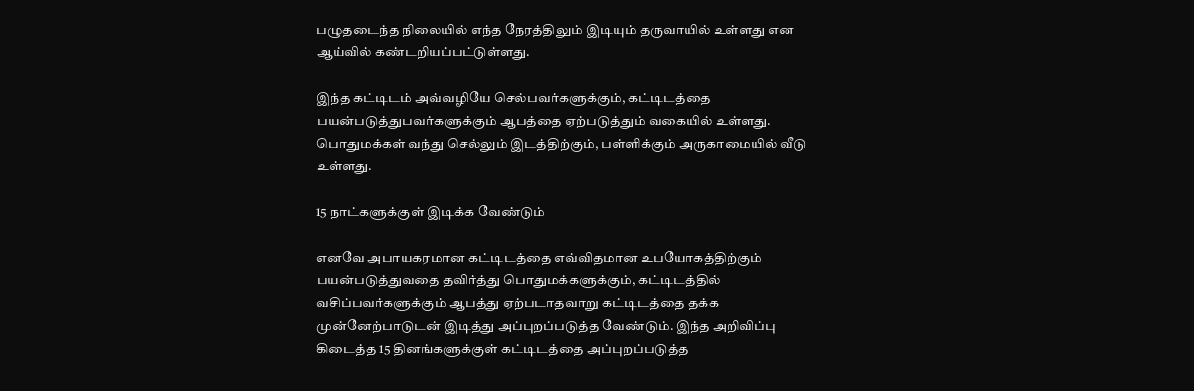பழுதடைந்த நிலையில் எந்த நேரத்திலும் இடியும் தருவாயில் உள்ளது என ஆய்வில் கண்டறியப்பட்டுள்ளது.

இந்த கட்டிடம் அவ்வழியே செல்பவர்களுக்கும், கட்டிடத்தை பயன்படுத்துபவர்களுக்கும் ஆபத்தை ஏற்படுத்தும் வகையில் உள்ளது. பொதுமக்கள் வந்து செல்லும் இடத்திற்கும், பள்ளிக்கும் அருகாமையில் வீடு உள்ளது.

15 நாட்களுக்குள் இடிக்க வேண்டும்

எனவே அபாயகரமான கட்டிடத்தை எவ்விதமான உபயோகத்திற்கும் பயன்படுத்துவதை தவிர்த்து பொதுமக்களுக்கும், கட்டிடத்தில் வசிப்பவர்களுக்கும் ஆபத்து ஏற்படாதவாறு கட்டிடத்தை தக்க முன்னேற்பாடுடன் இடித்து அப்புறப்படுத்த வேண்டும். இந்த அறிவிப்பு கிடைத்த 15 தினங்களுக்குள் கட்டிடத்தை அப்புறப்படுத்த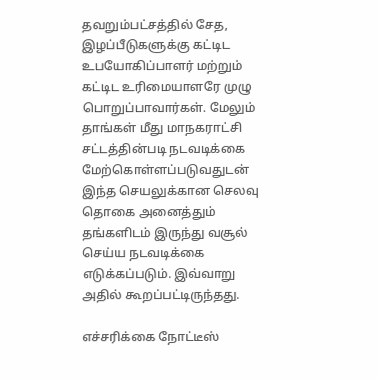தவறும்பட்சத்தில் சேத, இழப்பீடுகளுக்கு கட்டிட உபயோகிப்பாளர் மற்றும் கட்டிட உரிமையாளரே முழு பொறுப்பாவார்கள். மேலும் தாங்கள் மீது மாநகராட்சி சட்டத்தின்படி நடவடிக்கை மேற்கொள்ளப்படுவதுடன் இந்த செயலுக்கான செலவு தொகை அனைத்தும் தங்களிடம் இருந்து வசூல் செய்ய நடவடிக்கை எடுக்கப்படும். இவ்வாறு அதில் கூறப்பட்டிருந்தது.

எச்சரிக்கை நோட்டீஸ்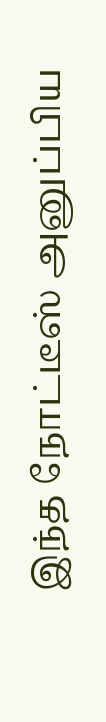இந்த நோட்டீஸ் அனுப்பிய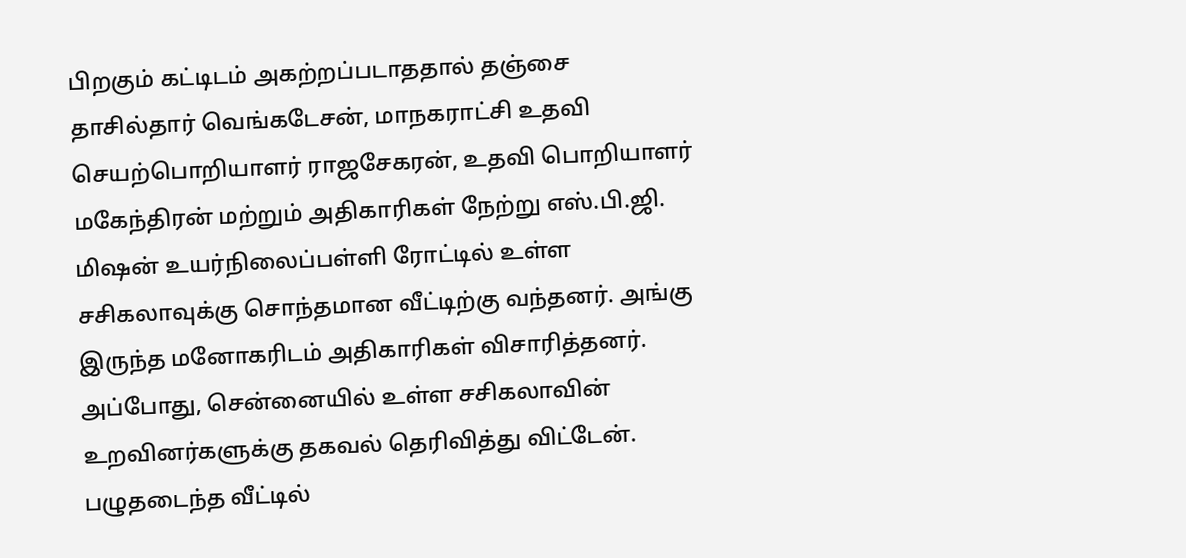பிறகும் கட்டிடம் அகற்றப்படாததால் தஞ்சை தாசில்தார் வெங்கடேசன், மாநகராட்சி உதவி செயற்பொறியாளர் ராஜசேகரன், உதவி பொறியாளர் மகேந்திரன் மற்றும் அதிகாரிகள் நேற்று எஸ்.பி.ஜி. மிஷன் உயர்நிலைப்பள்ளி ரோட்டில் உள்ள சசிகலாவுக்கு சொந்தமான வீட்டிற்கு வந்தனர். அங்கு இருந்த மனோகரிடம் அதிகாரிகள் விசாரித்தனர். அப்போது, சென்னையில் உள்ள சசிகலாவின் உறவினர்களுக்கு தகவல் தெரிவித்து விட்டேன். பழுதடைந்த வீட்டில்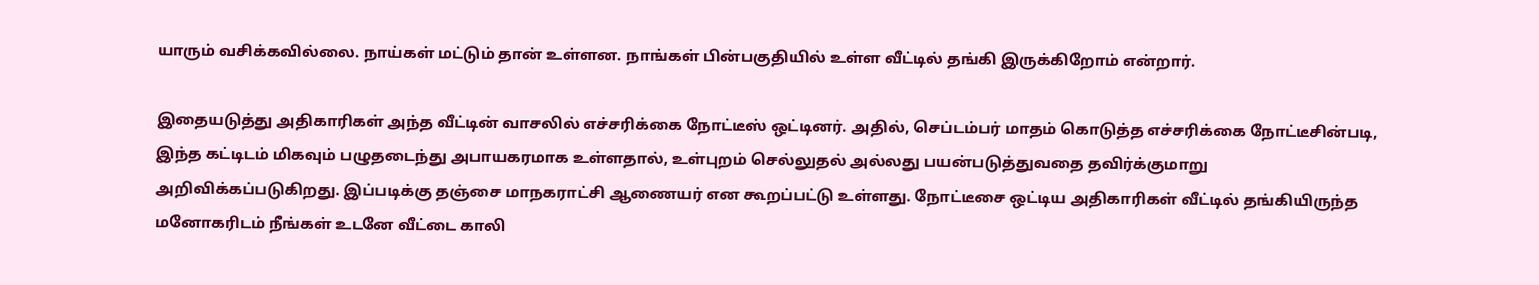யாரும் வசிக்கவில்லை. நாய்கள் மட்டும் தான் உள்ளன. நாங்கள் பின்பகுதியில் உள்ள வீட்டில் தங்கி இருக்கிறோம் என்றார்.

இதையடுத்து அதிகாரிகள் அந்த வீட்டின் வாசலில் எச்சரிக்கை நோட்டீஸ் ஒட்டினர். அதில், செப்டம்பர் மாதம் கொடுத்த எச்சரிக்கை நோட்டீசின்படி, இந்த கட்டிடம் மிகவும் பழுதடைந்து அபாயகரமாக உள்ளதால், உள்புறம் செல்லுதல் அல்லது பயன்படுத்துவதை தவிர்க்குமாறு அறிவிக்கப்படுகிறது. இப்படிக்கு தஞ்சை மாநகராட்சி ஆணையர் என கூறப்பட்டு உள்ளது. நோட்டீசை ஒட்டிய அதிகாரிகள் வீட்டில் தங்கியிருந்த மனோகரிடம் நீங்கள் உடனே வீட்டை காலி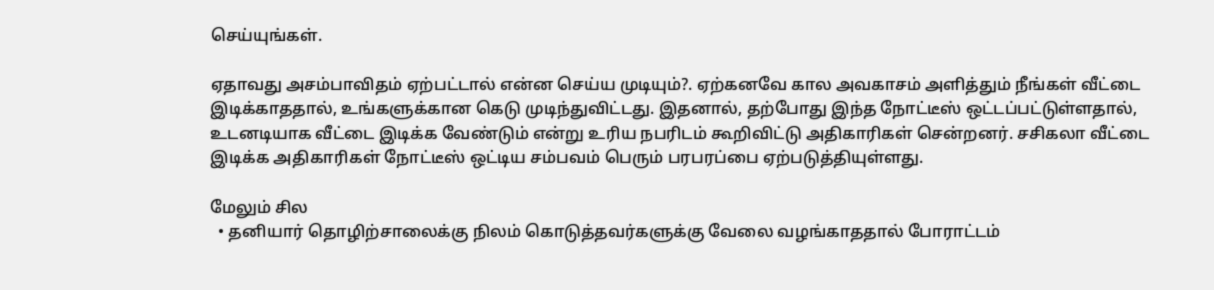செய்யுங்கள்.

ஏதாவது அசம்பாவிதம் ஏற்பட்டால் என்ன செய்ய முடியும்?. ஏற்கனவே கால அவகாசம் அளித்தும் நீங்கள் வீட்டை இடிக்காததால், உங்களுக்கான கெடு முடிந்துவிட்டது. இதனால், தற்போது இந்த நோட்டீஸ் ஒட்டப்பட்டுள்ளதால், உடனடியாக வீட்டை இடிக்க வேண்டும் என்று உரிய நபரிடம் கூறிவிட்டு அதிகாரிகள் சென்றனர். சசிகலா வீட்டை இடிக்க அதிகாரிகள் நோட்டீஸ் ஒட்டிய சம்பவம் பெரும் பரபரப்பை ஏற்படுத்தியுள்ளது.

மேலும் சில
  • தனியார் தொழிற்சாலைக்கு நிலம் கொடுத்தவர்களுக்கு வேலை வழங்காததால் போராட்டம்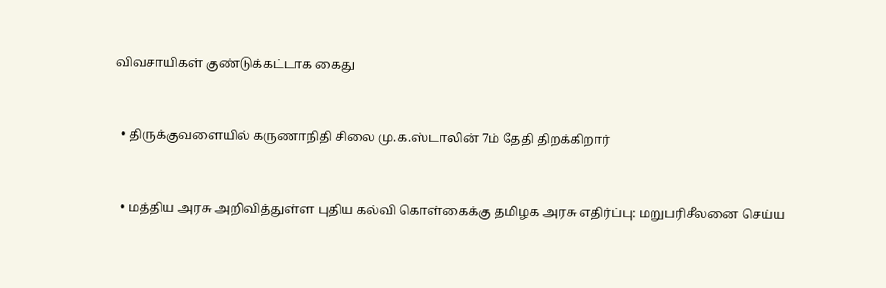விவசாயிகள் குண்டுக்கட்டாக கைது



  • திருக்குவளையில் கருணாநிதி சிலை மு.க.ஸ்டாலின் 7ம் தேதி திறக்கிறார்



  • மத்திய அரசு அறிவித்துள்ள புதிய கல்வி கொள்கைக்கு தமிழக அரசு எதிர்ப்பு: மறுபரிசீலனை செய்ய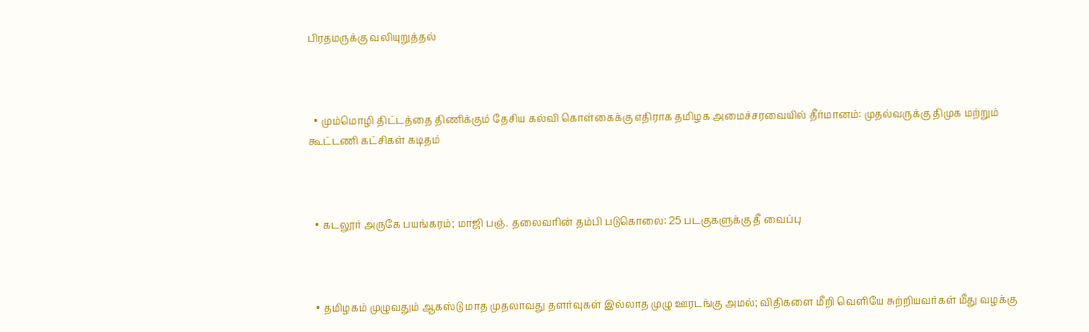பிரதமருக்கு வலியுறுத்தல்



  • மும்மொழி திட்டத்தை திணிக்கும் தேசிய கல்வி கொள்கைக்கு எதிராக தமிழக அமைச்சரவையில் தீர்மானம்: முதல்வருக்கு திமுக மற்றும் கூட்டணி கட்சிகள் கடிதம்



  • கடலூர் அருகே பயங்கரம்; மாஜி பஞ். தலைவரின் தம்பி படுகொலை: 25 படகுகளுக்கு தீ வைப்பு



  • தமிழகம் முழுவதும் ஆகஸ்டு மாத முதலாவது தளர்வுகள் இல்லாத முழு ஊரடங்கு அமல்; விதிகளை மீறி வெளியே சுற்றியவர்கள் மீது வழக்கு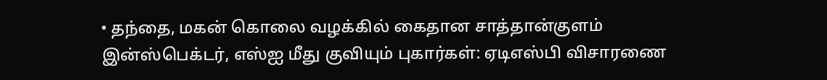• தந்தை, மகன் கொலை வழக்கில் கைதான சாத்தான்குளம் இன்ஸ்பெக்டர், எஸ்ஐ மீது குவியும் புகார்கள்: ஏடிஎஸ்பி விசாரணை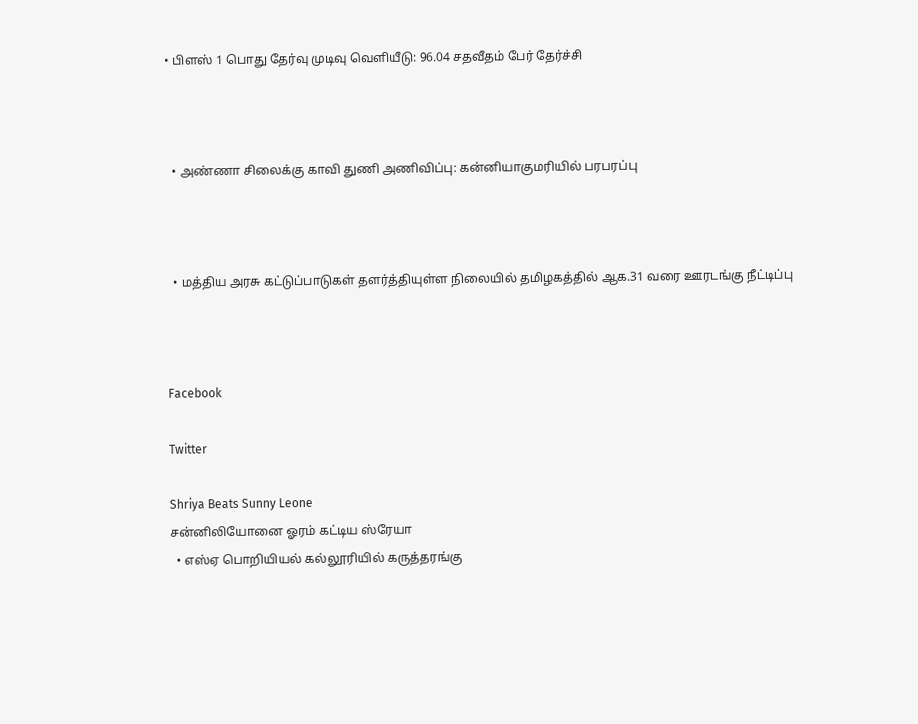• பிளஸ் 1 பொது தேர்வு முடிவு வெளியீடு: 96.04 சதவீதம் பேர் தேர்ச்சி



  • அண்ணா சிலைக்கு காவி துணி அணிவிப்பு: கன்னியாகுமரியில் பரபரப்பு



  • மத்திய அரசு கட்டுப்பாடுகள் தளர்த்தியுள்ள நிலையில் தமிழகத்தில் ஆக.31 வரை ஊரடங்கு நீட்டிப்பு



Facebook

Twitter

Shriya Beats Sunny Leone
சன்னிலியோனை ஓரம் கட்டிய ஸ்ரேயா
  • எஸ்ஏ பொறியியல் கல்லூரியில் கருத்தரங்கு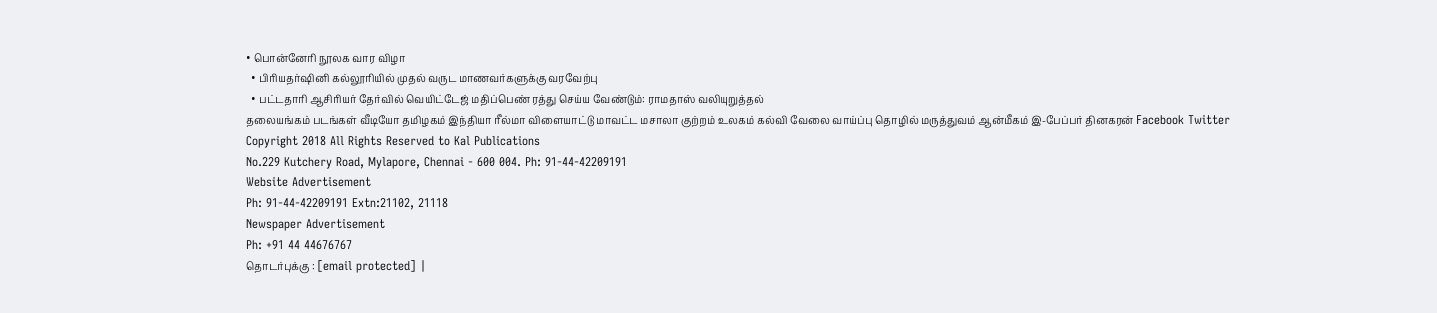• பொன்னேரி நூலக வார விழா
  • பிரியதர்ஷினி கல்லூரியில் முதல் வருட மாணவர்களுக்கு வரவேற்பு
  • பட்டதாரி ஆசிரியர் தேர்வில் வெயிட்டேஜ் மதிப்பெண் ரத்து செய்ய வேண்டும்: ராமதாஸ் வலியுறுத்தல்
தலையங்கம் படங்கள் வீடியோ தமிழகம் இந்தியா ரீல்மா விளையாட்டு மாவட்ட மசாலா குற்றம் உலகம் கல்வி வேலை வாய்ப்பு தொழில் மருத்துவம் ஆன்மீகம் இ-பேப்பர் தினகரன் Facebook Twitter
Copyright 2018 All Rights Reserved to Kal Publications
No.229 Kutchery Road, Mylapore, Chennai - 600 004. Ph: 91-44-42209191
Website Advertisement
Ph: 91-44-42209191 Extn:21102, 21118
Newspaper Advertisement
Ph: +91 44 44676767
தொடர்புக்கு : [email protected] |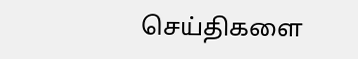செய்திகளை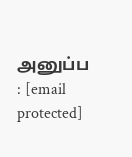அனுப்ப : [email protected]